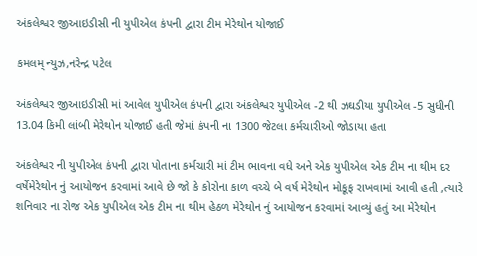અંકલેશ્વર જીઆઇડીસી ની યુપીએલ કંપની દ્વારા ટીમ મેરેથોન યોજાઈ

કમલમ્ ન્યુઝ,નરેન્દ્ર પટેલ

અંકલેશ્વર જીઆઇડીસી માં આવેલ યુપીએલ કંપની દ્વારા અંકલેશ્વર યુપીએલ -2 થી ઝઘડીયા યુપીએલ -5 સુધીની 13.04 કિમી લાંબી મેરેથોન યોજાઈ હતી જેમાં કંપની ના 1300 જેટલા કર્મચારીઓ જોડાયા હતા

અંકલેશ્વર ની યુપીએલ કંપની દ્વારા પોતાના કર્મચારી માં ટીમ ભાવના વધે અને એક યુપીએલ એક ટીમ ના થીમ દર વર્ષેમેરેથોન નું આયોજન કરવામાં આવે છે જો કે કોરોના કાળ વચ્ચે બે વર્ષ મેરેથોન મોકૂફ રાખવામાં આવી હતી ,ત્યારે શનિવાર ના રોજ એક યુપીએલ એક ટીમ ના થીમ હેઠળ મેરેથોન નું આયોજન કરવામાં આવ્યું હતું આ મેરેથોન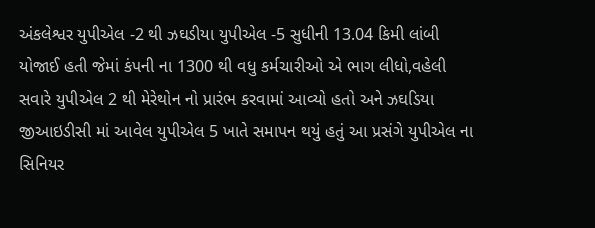અંકલેશ્વર યુપીએલ -2 થી ઝઘડીયા યુપીએલ -5 સુધીની 13.04 કિમી લાંબી યોજાઈ હતી જેમાં કંપની ના 1300 થી વધુ કર્મચારીઓ એ ભાગ લીધો,વહેલી સવારે યુપીએલ 2 થી મેરેથોન નો પ્રારંભ કરવામાં આવ્યો હતો અને ઝઘડિયા જીઆઇડીસી માં આવેલ યુપીએલ 5 ખાતે સમાપન થયું હતું આ પ્રસંગે યુપીએલ ના સિનિયર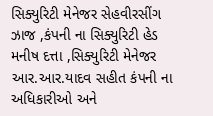સિક્યુરિટી મેનેજર સેહવીરસીંગ ઝાજ ,કંપની ના સિક્યુરિટી હેડ મનીષ દત્તા ,સિક્યુરિટી મેનેજર આર.આર.યાદવ સહીત કંપની ના અધિકારીઓ અને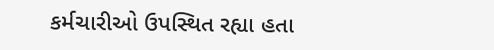કર્મચારીઓ ઉપસ્થિત રહ્યા હતા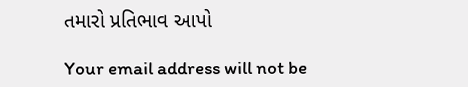તમારો પ્રતિભાવ આપો

Your email address will not be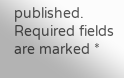published. Required fields are marked *